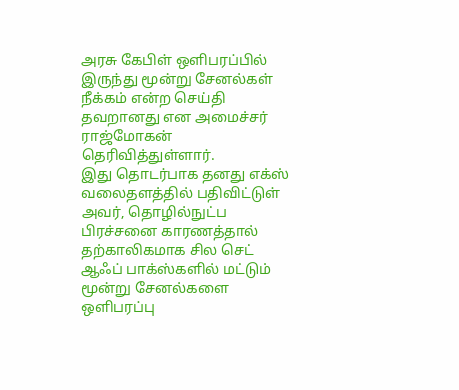அரசு கேபிள் ஒளிபரப்பில் இருந்து மூன்று சேனல்கள் நீக்கம் என்ற செய்தி தவறானது என அமைச்சர் ராஜ்மோகன் தெரிவித்துள்ளார்.
இது தொடர்பாக தனது எக்ஸ் வலைதளத்தில் பதிவிட்டுள் அவர், தொழில்நுட்ப பிரச்சனை காரணத்தால் தற்காலிகமாக சில செட் ஆஃப் பாக்ஸ்களில் மட்டும் மூன்று சேனல்களை ஒளிபரப்பு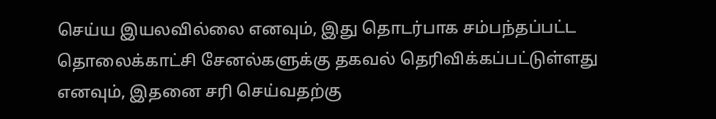செய்ய இயலவில்லை எனவும், இது தொடர்பாக சம்பந்தப்பட்ட தொலைக்காட்சி சேனல்களுக்கு தகவல் தெரிவிக்கப்பட்டுள்ளது எனவும், இதனை சரி செய்வதற்கு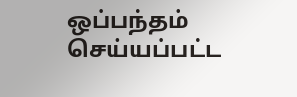ஒப்பந்தம் செய்யப்பட்ட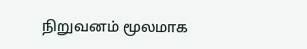நிறுவனம் மூலமாக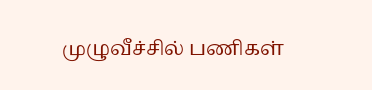முழுவீச்சில் பணிகள்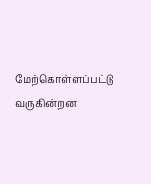மேற்கொள்ளப்பட்டு வருகின்றன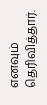எனவும் தெரிவித்தார்.